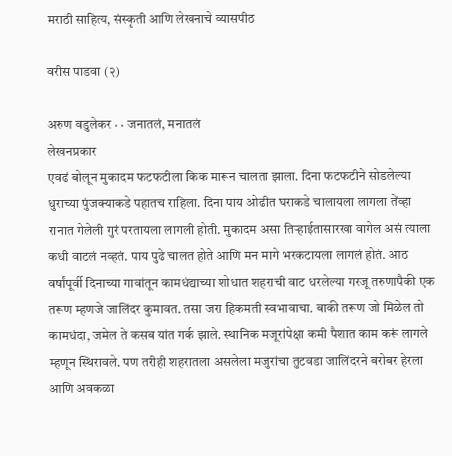मराठी साहित्य, संस्कृती आणि लेखनाचे व्यासपीठ

वरीस पाडवा (२)

अरुण वडुलेकर · · जनातलं, मनातलं
लेखनप्रकार
एवढं बोलून मुकादम फटफटीला किक मारून चालता झाला. दिना फटफटीने सोडलेल्या धुराच्या पुंजक्याकडे पहातच राहिला. दिना पाय ओढीत घराकडे चालायला लागला तेंव्हा रानात गेलेली गुरं परतायला लागली होती. मुकादम असा तिर्‍हाईतासारखा वागेल असं त्याला कधी वाटलं नव्हतं. पाय पुढे चालत होते आणि मन मागे भरकटायला लागलं होतं. आठ वर्षांपूर्वी दिनाच्या गावांतून कामधंद्याच्या शोधात शहराची वाट धरलेल्या गरजू तरुणापैकी एक तरूण म्हणजे जालिंदर कुमावत. तसा जरा हिकमती स्वभावाचा. बाकी तरूण जो मिळेल तो कामधंदा, जमेल ते कसब यांत गर्क झाले. स्थानिक मजूरांपेक्षा कमी पैशात काम करूं लागले म्हणून स्थिरावले. पण तरीही शहरातला असलेला मजुरांचा तुटवडा जालिंदरने बरोबर हेरला आणि अवकळा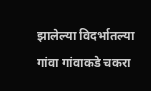झालेल्या विदर्भातल्या गांवा गांवाकडे चकरा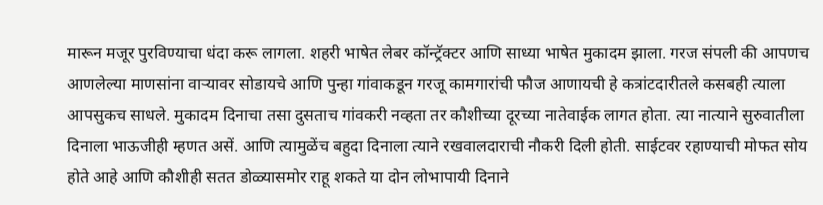मारून मजूर पुरविण्याचा धंदा करू लागला. शहरी भाषेत लेबर कॉन्‍ट्रॅक्टर आणि साध्या भाषेत मुकादम झाला. गरज संपली की आपणच आणलेल्या माणसांना वार्‍यावर सोडायचे आणि पुन्हा गांवाकडून गरजू कामगारांची फौज आणायची हे कत्रांटदारीतले कसबही त्याला आपसुकच साधले. मुकादम दिनाचा तसा दुसताच गांवकरी नव्हता तर कौशीच्या दूरच्या नातेवाईक लागत होता. त्या नात्याने सुरुवातीला दिनाला भाऊजीही म्हणत असें. आणि त्यामुळेंच बहुदा दिनाला त्याने रखवालदाराची नौकरी दिली होती. साईटवर रहाण्याची मोफत सोय होते आहे आणि कौशीही सतत डोळ्यासमोर राहू शकते या दोन लोभापायी दिनाने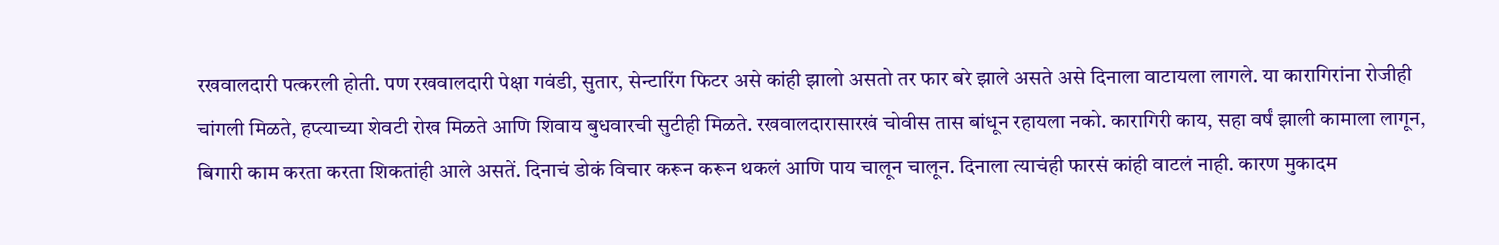रखवालदारी पत्करली होती. पण रखवालदारी पेक्षा गवंडी, सुतार, सेन्टारिंग फिटर असे कांही झालो असतो तर फार बरे झाले असते असे दिनाला वाटायला लागले. या कारागिरांना रोजीही चांगली मिळते, हप्त्याच्या शेवटी रोख मिळते आणि शिवाय बुधवारची सुटीही मिळते. रखवालदारासारखं चोवीस तास बांधून रहायला नको. कारागिरी काय, सहा वर्षं झाली कामाला लागून, बिगारी काम करता करता शिकतांही आले असतें. दिनाचं डोकं विचार करून करून थकलं आणि पाय चालून चालून. दिनाला त्याचंही फारसं कांही वाटलं नाही. कारण मुकादम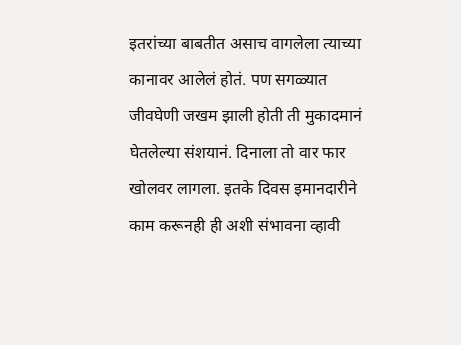इतरांच्या बाबतीत असाच वागलेला त्याच्या कानावर आलेलं होतं. पण सगळ्यात जीवघेणी जखम झाली होती ती मुकादमानं घेतलेल्या संशयानं. दिनाला तो वार फार खोलवर लागला. इतके दिवस इमानदारीने काम करूनही ही अशी संभावना व्हावी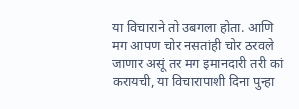या विचाराने तो उबगला होता. आणि मग आपण चोर नसतांही चोर ठरवले जाणार असूं तर मग इमानदारी तरी कां करायची, या विचारापाशी दिना पुन्हा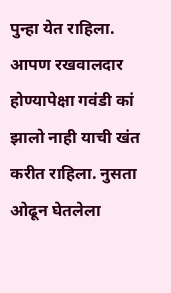पुन्हा येत राहिला. आपण रखवालदार होण्यापेक्षा गवंडी कां झालो नाही याची खंत करीत राहिला. नुसता ओढून घेतलेला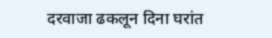दरवाजा ढकलून दिना घरांत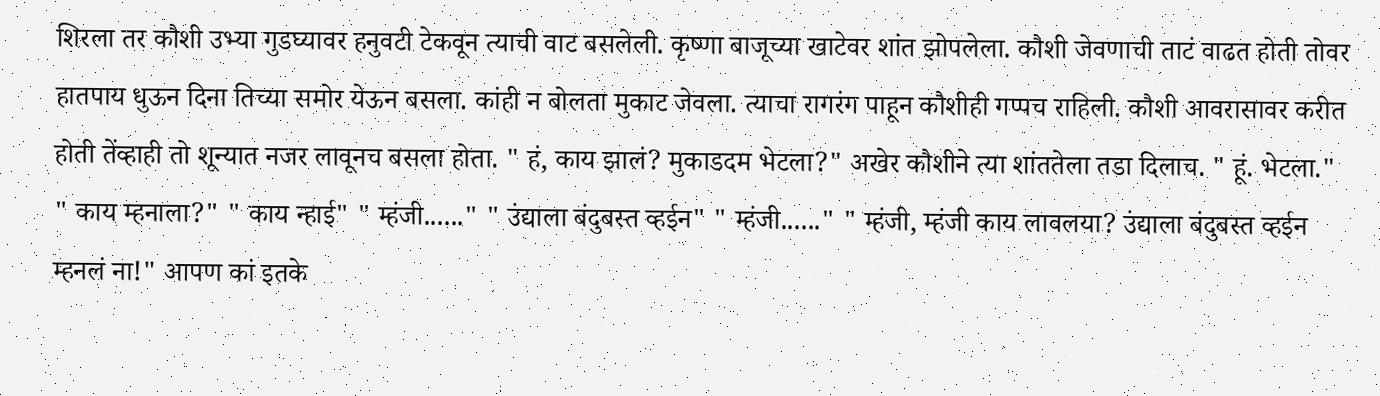शिरला तर कौशी उभ्या गुडघ्यावर हनुवटी टेकवून त्याची वाट बसलेली. कृष्णा बाजूच्या खाटेवर शांत झोपलेला. कौशी जेवणाची ताटं वाढत होती तोवर हातपाय धुऊन दिना तिच्या समोर येऊन बसला. कांही न बोलता मुकाट जेवला. त्याचा रागरंग पाहून कौशीही गप्पच राहिली. कौशी आवरासावर करीत होती तेंव्हाही तो शून्यात नजर लावूनच बसला होता. " हं, काय झालं? मुकाडदम भेटला?" अखेर कौशीने त्या शांततेला तडा दिलाच. " हूं. भेटला." " काय म्हनाला?" " काय न्हाई" " म्हंजी......" " उंद्याला बंदुबस्त व्हईन" " म्हंजी......" " म्हंजी, म्हंजी काय लावलया? उंद्याला बंदुबस्त व्हईन म्हनलं ना!" आपण कां इतके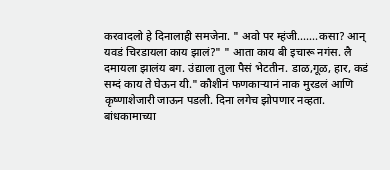करवादलो हे दिनालाही समजेना. " अवो पर म्हंजी.......कसा? आन्‌ यवडं चिरडायला काय झालं?" " आता काय बी इचारू नगंस. लै दमायला झालंय बग. उंद्याला तुला पैसं भेटतीन. डाळ,गूळ, हार, कडं सम्दं काय ते घेऊन यी." कौशीनं फणकार्‍यानं नाक मुरडलं आणि कृष्णाशेजारी जाऊन पडली. दिना लगेच झोपणार नव्हता. बांधकामाच्या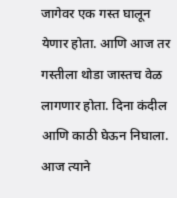जागेवर एक गस्त घालून येणार होता. आणि आज तर गस्तीला थोडा जास्तच वेळ लागणार होता. दिना कंदील आणि काठी घेऊन निघाला. आज त्याने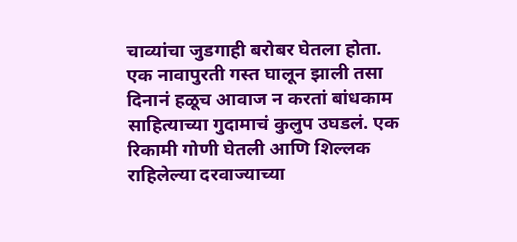चाव्यांचा जुडगाही बरोबर घेतला होता. एक नावापुरती गस्त घालून झाली तसा दिनानं हळूच आवाज न करतां बांधकाम साहित्याच्या गुदामाचं कुलुप उघडलं. एक रिकामी गोणी घेतली आणि शिल्लक राहिलेल्या दरवाज्याच्या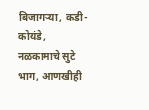बिजागर्‍या, कडी-कोयंडे, नळकामाचे सुटे भाग, आणखीही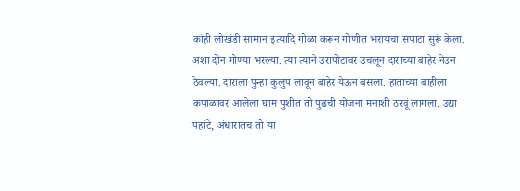कांही लोखंडी सामान इत्यादि गोळा करून गोणीत भरायचा सपाटा सुरूं केला. अशा दोन गोण्या भरल्या. त्या त्याने उरापोटावर उचलून दाराच्या बाहेर नेउन ठेवल्या. दाराला पुन्हा कुलुप लावून बाहेर येऊन बसला. हाताच्या बाहीला कपाळावर आलेला घाम पुशीत तो पुढची योजना मनाशी ठरवूं लागला. उद्या पहांटे, अंधारातच तो या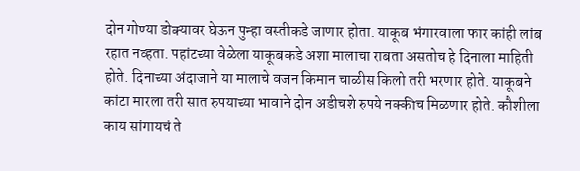दोन गोण्या डोक्यावर घेऊन पुन्हा वस्तीकडे जाणार होता. याकूब भंगारवाला फार कांही लांब रहात नव्हता. पहांटच्या वेळेला याकूबकडे अशा मालाचा राबता असतोच हे दिनाला माहिती होते. दिनाच्या अंदाजाने या मालाचे वजन किमान चाळीस किलो तरी भरणार होते. याकूबने कांटा मारला तरी सात रुपयाच्या भावाने दोन अडीचशे रुपये नक्कीच मिळणार होते. कौशीला काय सांगायचं ते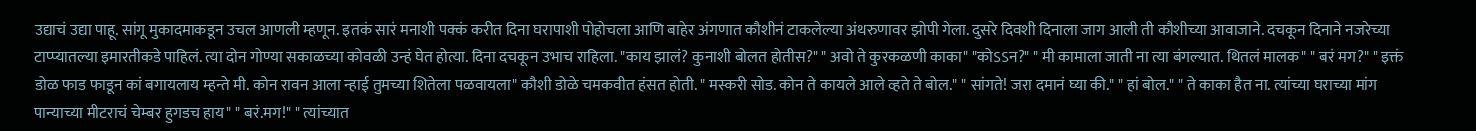उद्याचं उद्या पाहू. सांगू मुकादमाकडून उचल आणली म्हणून. इतकं सारं मनाशी पक्कं करीत दिना घरापाशी पोहोचला आणि बाहेर अंगणात कौशीनं टाकलेल्या अंथरुणावर झोपी गेला. दुसरे दिवशी दिनाला जाग आली ती कौशीच्या आवाजाने. दचकून दिनाने नजरेच्या टाप्प्यातल्या इमारतीकडे पाहिलं. त्या दोन गोण्या सकाळच्या कोवळी उन्हं घेत होत्या. दिना दचकून उभाच राहिला. "काय झालं? कुनाशी बोलत होतीस?" " अवो ते कुरकळणी काका" "कोऽऽन?" " मी कामाला जाती ना त्या बंगल्यात. थितलं मालक" " बरं मग?" " इक्तं डोळ फाड फाडून कां बगायलाय म्हन्ते मी. कोन रावन आला न्हाई तुमच्या शितेला पळवायला" कौशी डोळे चमकवीत हंसत होती. " मस्करी सोड. कोन ते कायले आले व्हते ते बोल." " सांगते! जरा दमानं घ्या की." " हां बोल." " ते काका हैत ना. त्यांच्या घराच्या मांग पान्याच्या मीटराचं चेम्बर हुगडच हाय" " बरं.मग!" " त्यांच्यात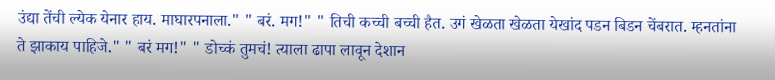उंद्या तेंची ल्येक येनार हाय. माघारपनाला." " बरं. मग!" " तिची कच्ची बच्ची हैत. उगं खेळता खेळता येखांद पडन बिडन चेंबरात. म्हनतांना ते झाकाय पाहिजे." " बरं मग!" " डोच्कं तुमचं! त्याला ढापा लावून देशान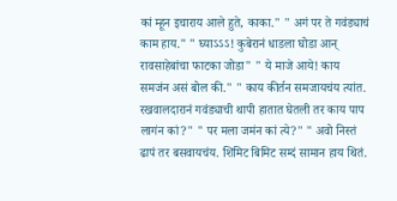कां म्हून इचाराय आले हुते, काका." " अगं पर ते गवंड्याचं काम हाय." " घ्याऽऽऽ! कुबेरानं धाडला घोडा आन्‌ रावसाहेबांचा फाटका जोडा" " ये माजे आये! काय समजंन असं बोल की." " काय कीर्तन समजायचंय त्यांत. रखवालदारानं गवंड्याची थापी हातात घेतली तर काय पाप लागंन कां?" " पर मला जमंन कां त्ये?" " अवो निस्तं ढापं तर बसवायचंय. शिमिट बिमिट सम्दं सामान हाय थितं.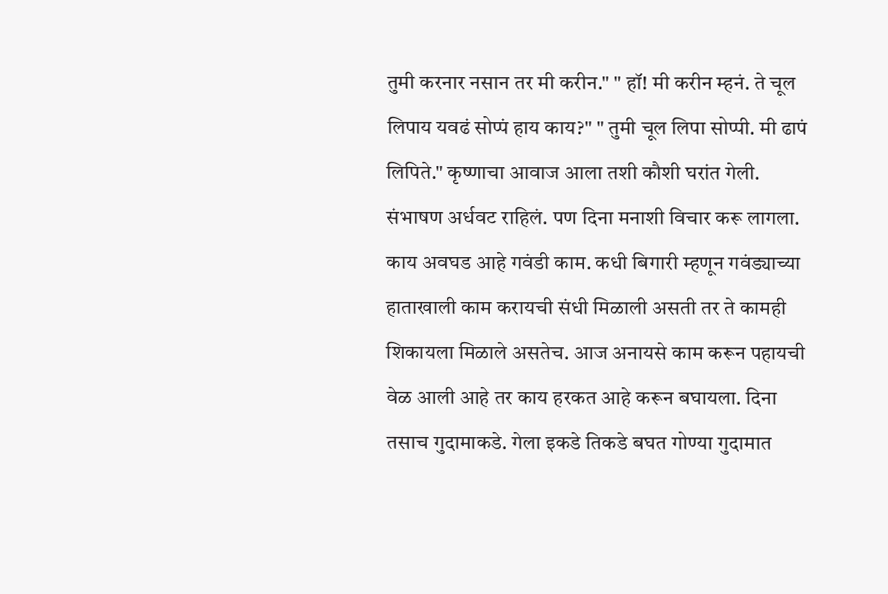तुमी करनार नसान तर मी करीन." " हॉ! मी करीन म्हनं. ते चूल लिपाय यवढं सोप्पं हाय काय?" " तुमी चूल लिपा सोप्पी. मी ढापं लिपिते." कृष्णाचा आवाज आला तशी कौशी घरांत गेली. संभाषण अर्धवट राहिलं. पण दिना मनाशी विचार करू लागला. काय अवघड आहे गवंडी काम. कधी बिगारी म्हणून गवंड्याच्या हाताखाली काम करायची संधी मिळाली असती तर ते कामही शिकायला मिळाले असतेच. आज अनायसे काम करून पहायची वेळ आली आहे तर काय हरकत आहे करून बघायला. दिना तसाच गुदामाकडे. गेला इकडे तिकडे बघत गोण्या गुदामात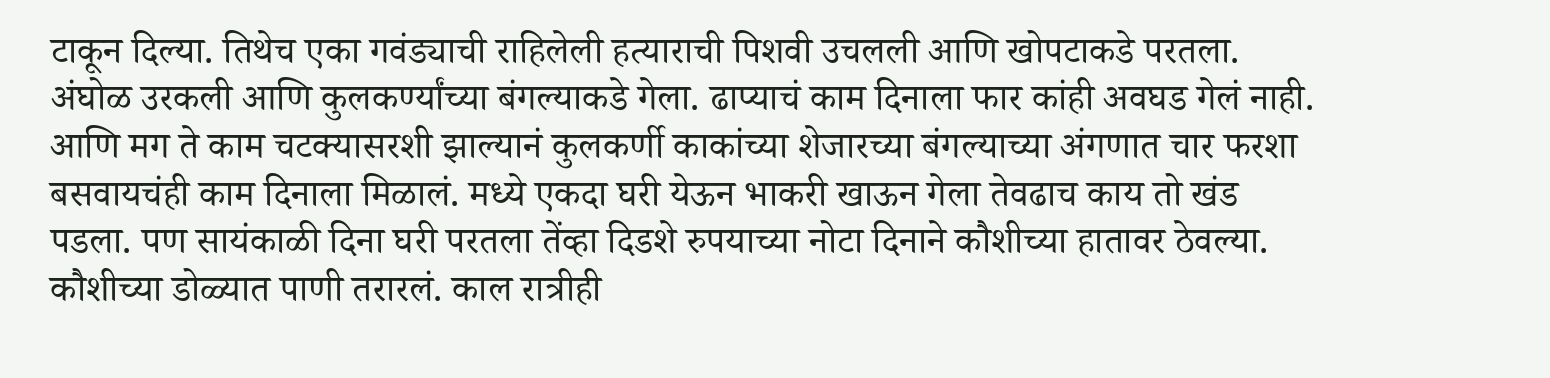टाकून दिल्या. तिथेच एका गवंड्याची राहिलेली हत्याराची पिशवी उचलली आणि खोपटाकडे परतला. अंघोळ उरकली आणि कुलकर्ण्यांच्या बंगल्याकडे गेला. ढाप्याचं काम दिनाला फार कांही अवघड गेलं नाही. आणि मग ते काम चटक्यासरशी झाल्यानं कुलकर्णी काकांच्या शेजारच्या बंगल्याच्या अंगणात चार फरशा बसवायचंही काम दिनाला मिळालं. मध्ये एकदा घरी येऊन भाकरी खाऊन गेला तेवढाच काय तो खंड पडला. पण सायंकाळी दिना घरी परतला तेंव्हा दिडशे रुपयाच्या नोटा दिनाने कौशीच्या हातावर ठेवल्या. कौशीच्या डोळ्यात पाणी तरारलं. काल रात्रीही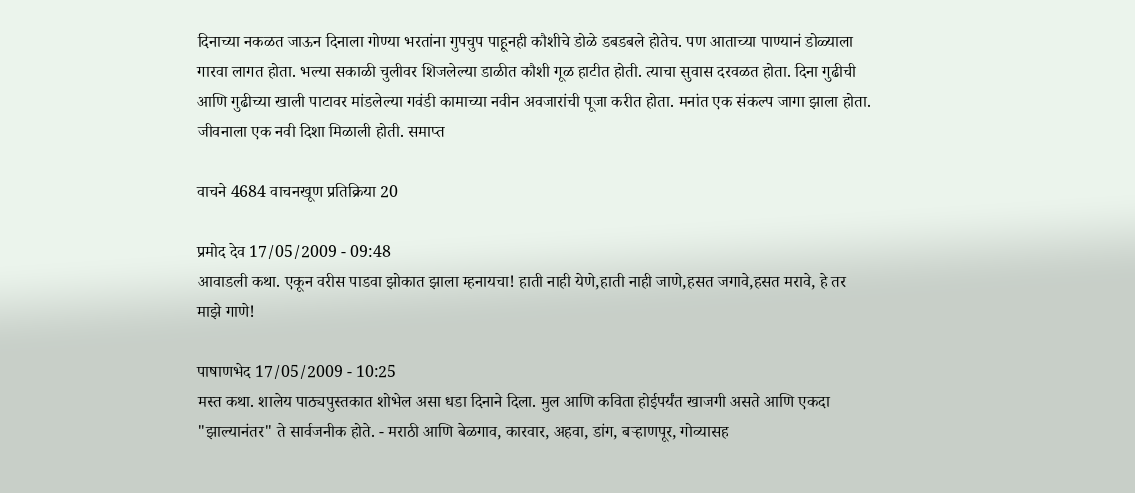दिनाच्या नकळत जाऊन दिनाला गोण्या भरतांना गुपचुप पाहूनही कौशीचे डोळे डबडबले होतेच. पण आताच्या पाण्यानं डोळ्याला गारवा लागत होता. भल्या सकाळी चुलीवर शिजलेल्या डाळीत कौशी गूळ हाटीत होती. त्याचा सुवास दरवळत होता. दिना गुढीची आणि गुढीच्या खाली पाटावर मांडलेल्या गवंडी कामाच्या नवीन अवजारांची पूजा करीत होता. मनांत एक संकल्प जागा झाला होता. जीवनाला एक नवी दिशा मिळाली होती. समाप्त

वाचने 4684 वाचनखूण प्रतिक्रिया 20

प्रमोद देव 17/05/2009 - 09:48
आवाडली कथा. एकून वरीस पाडवा झोकात झाला म्हनायचा! हाती नाही येणे,हाती नाही जाणे,हसत जगावे,हसत मरावे, हे तर माझे गाणे!

पाषाणभेद 17/05/2009 - 10:25
मस्त कथा. शालेय पाठ्यपुस्तकात शोभेल असा धडा दिनाने दिला. मुल आणि कविता होईपर्यंत खाजगी असते आणि एकदा "झाल्यानंतर" ते सार्वजनीक होते. - मराठी आणि बेळगाव, कारवार, अहवा, डांग, बर्‍हाणपूर, गोव्यासह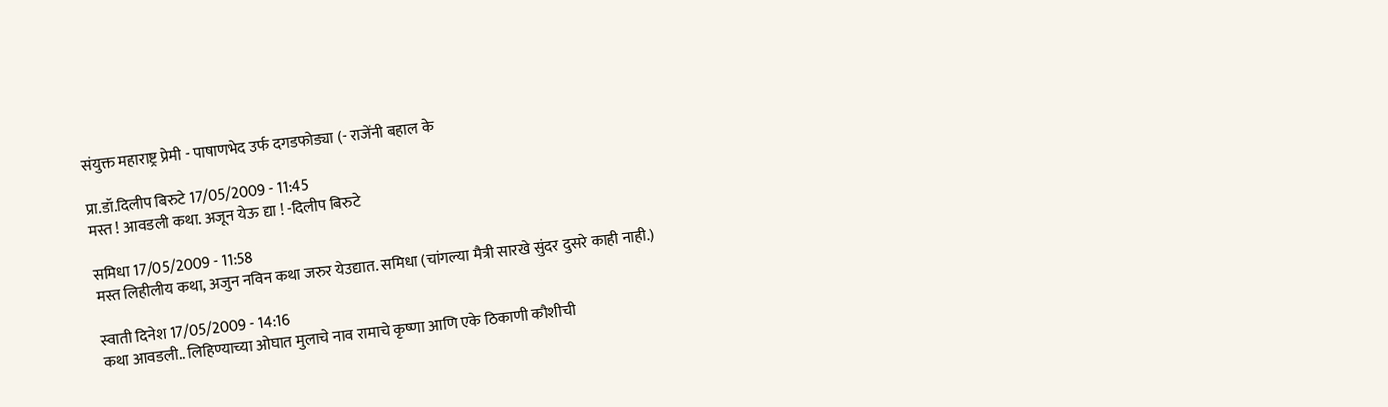संयुक्त महाराष्ट्र प्रेमी - पाषाणभेद उर्फ दगडफोड्या (- राजेंनी बहाल के

प्रा.डॉ.दिलीप बिरुटे 17/05/2009 - 11:45
मस्त ! आवडली कथा. अजून येऊ द्या ! -दिलीप बिरुटे

समिधा 17/05/2009 - 11:58
मस्त लिहीलीय कथा, अजुन नविन कथा जरुर येउद्यात. समिधा (चांगल्या मैत्री सारखे सुंदर दुसरे काही नाही.)

स्वाती दिनेश 17/05/2009 - 14:16
कथा आवडली.. लिहिण्याच्या ओघात मुलाचे नाव रामाचे कृष्णा आणि एके ठिकाणी कौशीची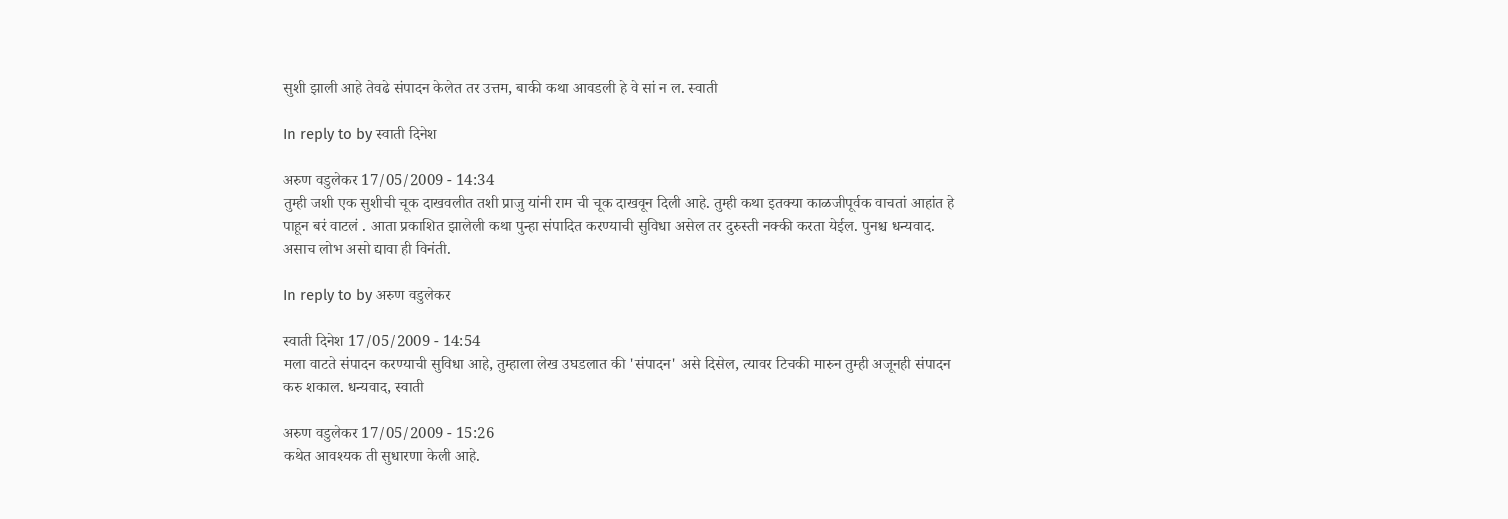सुशी झाली आहे तेवढे संपादन केलेत तर उत्तम, बाकी कथा आवडली हे वे सां न ल. स्वाती

In reply to by स्वाती दिनेश

अरुण वडुलेकर 17/05/2009 - 14:34
तुम्ही जशी एक सुशीची चूक दाखवलीत तशी प्राजु यांनी राम ची चूक दाखवून दिली आहे. तुम्ही कथा इतक्या काळजीपूर्वक वाचतां आहांत हे पाहून बरं वाटलं . आता प्रकाशित झालेली कथा पुन्हा संपादित करण्याची सुविधा असेल तर दुरुस्ती नक्की करता येईल. पुनश्च धन्यवाद. असाच लोभ असो द्यावा ही विनंती.

In reply to by अरुण वडुलेकर

स्वाती दिनेश 17/05/2009 - 14:54
मला वाटते संपादन करण्याची सुविधा आहे, तुम्हाला लेख उघडलात की 'संपादन' असे दिसेल, त्यावर टिचकी मारुन तुम्ही अजूनही संपादन करु शकाल. धन्यवाद, स्वाती

अरुण वडुलेकर 17/05/2009 - 15:26
कथेत आवश्यक ती सुधारणा केली आहे.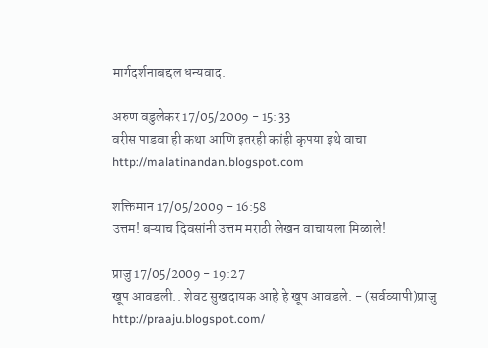मार्गदर्शनाबद्दल धन्यवाद.

अरुण वडुलेकर 17/05/2009 - 15:33
वरीस पाडवा ही कथा आणि इतरही कांही कृपया इथे वाचा http://malatinandan.blogspot.com

शक्तिमान 17/05/2009 - 16:58
उत्तम! बऱ्याच दिवसांनी उत्तम मराठी लेखन वाचायला मिळाले!

प्राजु 17/05/2009 - 19:27
खूप आवडली.. शेवट सुखदायक आहे हे खूप आवडले. - (सर्वव्यापी)प्राजु http://praaju.blogspot.com/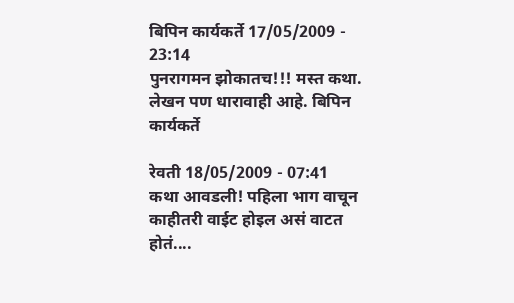बिपिन कार्यकर्ते 17/05/2009 - 23:14
पुनरागमन झोकातच!!! मस्त कथा. लेखन पण धारावाही आहे. बिपिन कार्यकर्ते

रेवती 18/05/2009 - 07:41
कथा आवडली! पहिला भाग वाचून काहीतरी वाईट होइल असं वाटत होतं....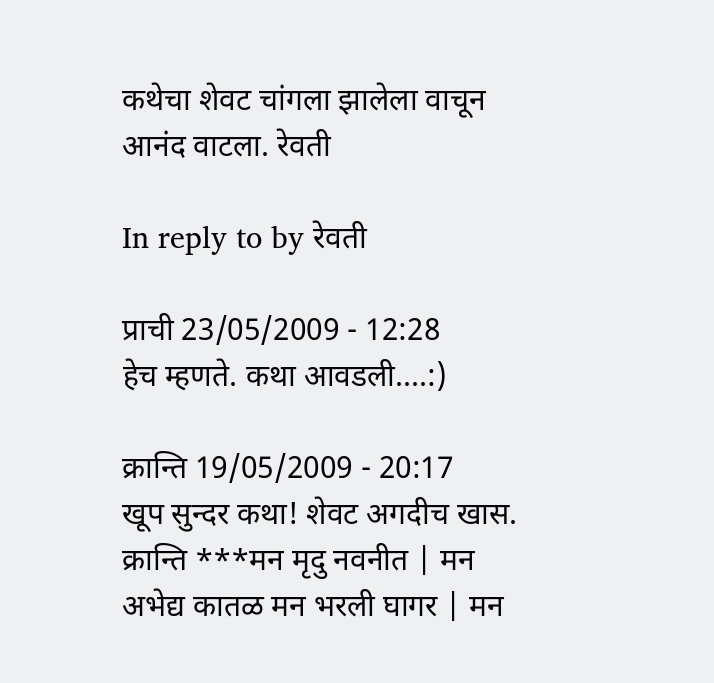कथेचा शेवट चांगला झालेला वाचून आनंद वाटला. रेवती

In reply to by रेवती

प्राची 23/05/2009 - 12:28
हेच म्हणते. कथा आवडली....:)

क्रान्ति 19/05/2009 - 20:17
खूप सुन्दर कथा! शेवट अगदीच खास. क्रान्ति ***मन मृदु नवनीत | मन अभेद्य कातळ मन भरली घागर | मन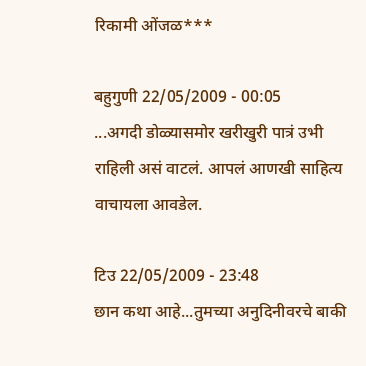रिकामी ओंजळ***

बहुगुणी 22/05/2009 - 00:05
...अगदी डोळ्यासमोर खरीखुरी पात्रं उभी राहिली असं वाटलं. आपलं आणखी साहित्य वाचायला आवडेल.

टिउ 22/05/2009 - 23:48
छान कथा आहे...तुमच्या अनुदिनीवरचे बाकी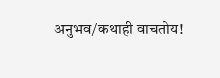अनुभव/कथाही वाचतोय!